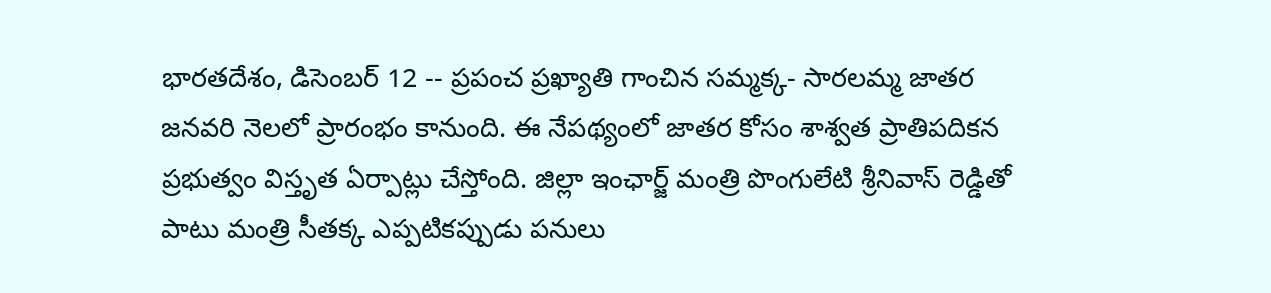భారతదేశం, డిసెంబర్ 12 -- ప్రపంచ ప్రఖ్యాతి గాంచిన సమ్మక్క- సారలమ్మ జాతర జనవరి నెలలో ప్రారంభం కానుంది. ఈ నేపథ్యంలో జాతర కోసం శాశ్వత ప్రాతిపదికన ప్రభుత్వం విస్తృత ఏర్పాట్లు చేస్తోంది. జిల్లా ఇంఛార్జ్ మంత్రి పొంగులేటి శ్రీనివాస్ రెడ్డితో పాటు మంత్రి సీతక్క ఎప్పటికప్పుడు పనులు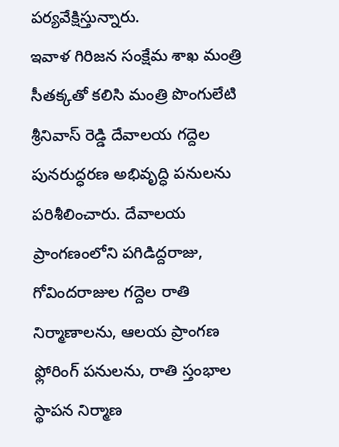పర్యవేక్షిస్తున్నారు.
ఇవాళ గిరిజన సంక్షేమ శాఖ మంత్రి సీతక్కతో కలిసి మంత్రి పొంగులేటి శ్రీనివాస్ రెడ్డి దేవాలయ గద్దెల పునరుద్ధరణ అభివృద్ధి పనులను పరిశీలించారు. దేవాలయ ప్రాంగణంలోని పగిడిద్దరాజు, గోవిందరాజుల గద్దెల రాతి నిర్మాణాలను, ఆలయ ప్రాంగణ ఫ్లోరింగ్ పనులను, రాతి స్తంభాల స్థాపన నిర్మాణ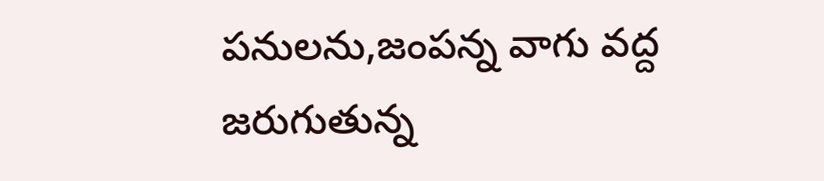పనులను,జంపన్న వాగు వద్ద జరుగుతున్న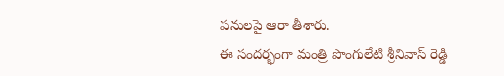పనులపై ఆరా తీశారు.
ఈ సందర్భంగా మంత్రి పొంగులేటి శ్రీనివాస్ రెడ్డి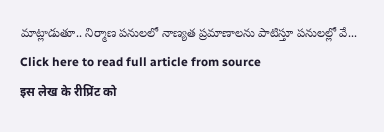మాట్లాడుతూ.. నిర్మాణ పనులలో నాణ్యత ప్రమాణాలను పాటిస్తూ పనులల్లో వే...
Click here to read full article from source
इस लेख के रीप्रिंट को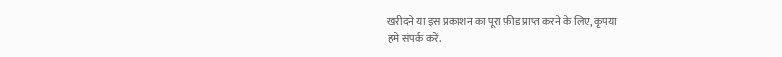खरीदने या इस प्रकाशन का पूरा फ़ीड प्राप्त करने के लिए, कृपया
हमे संपर्क करें.